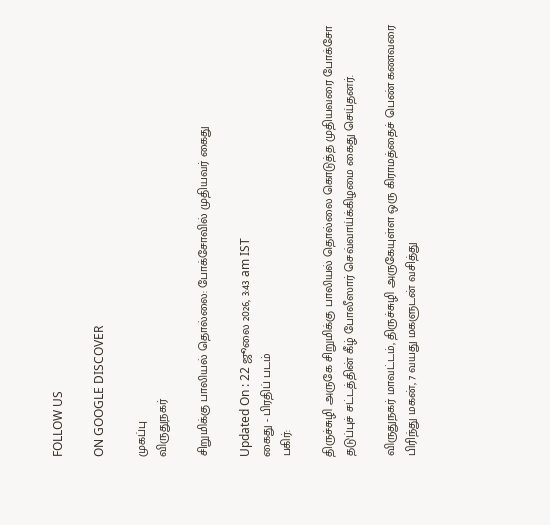FOLLOW US

ON GOOGLE DISCOVER

முகப்பு
விருதுநகர்

சிறுமிக்கு பாலியல் தொல்லை: போக்சோவில் முதியவர் கைது

Updated On : 22 ஜூலை 2026, 3:43 am IST
கைது - பிரதிப் படம்
பகிர்:

திருச்சுழி அருகே சிறுமிக்கு பாலியல் தொல்லை கொடுத்த முதியவரை போக்சோ தடுப்புச் சட்டத்தின் கீழ் போலீஸார் செவ்வாய்க்கிழமை கைது செய்தனர்.

விருதுநகர் மாவட்டம், திருச்சுழி அருகேயுள்ள ஒரு கிராமத்தைச் பெண் கணவரை பிரிந்து மகன், 7 வயது மகளுடன் வசித்து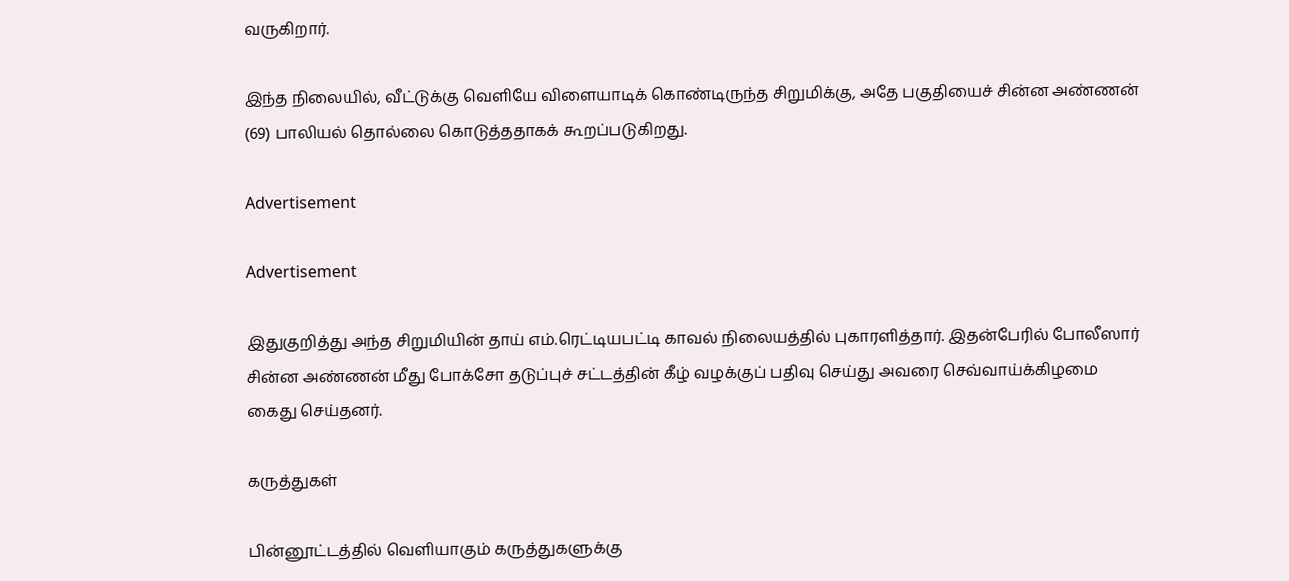வருகிறார்.

இந்த நிலையில், வீட்டுக்கு வெளியே விளையாடிக் கொண்டிருந்த சிறுமிக்கு, அதே பகுதியைச் சின்ன அண்ணன் (69) பாலியல் தொல்லை கொடுத்ததாகக் கூறப்படுகிறது.

Advertisement

Advertisement

இதுகுறித்து அந்த சிறுமியின் தாய் எம்.ரெட்டியபட்டி காவல் நிலையத்தில் புகாரளித்தார். இதன்பேரில் போலீஸார் சின்ன அண்ணன் மீது போக்சோ தடுப்புச் சட்டத்தின் கீழ் வழக்குப் பதிவு செய்து அவரை செவ்வாய்க்கிழமை கைது செய்தனர்.

கருத்துகள்

பின்னூட்டத்தில் வெளியாகும் கருத்துகளுக்கு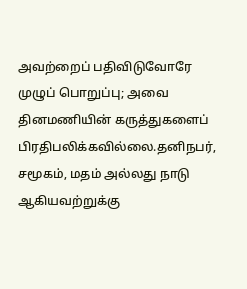அவற்றைப் பதிவிடுவோரே முழுப் பொறுப்பு; அவை தினமணியின் கருத்துகளைப் பிரதிபலிக்கவில்லை.தனிநபர், சமூகம், மதம் அல்லது நாடு ஆகியவற்றுக்கு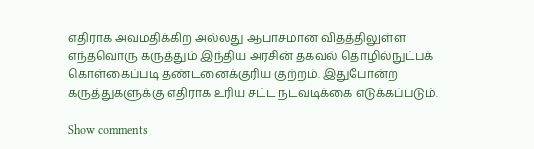எதிராக அவமதிக்கிற அல்லது ஆபாசமான விதத்திலுள்ள எந்தவொரு கருத்தும் இந்திய அரசின் தகவல் தொழில்நுட்பக் கொள்கைப்படி தண்டனைக்குரிய குற்றம். இதுபோன்ற கருத்துகளுக்கு எதிராக உரிய சட்ட நடவடிக்கை எடுக்கப்படும்.

Show comments